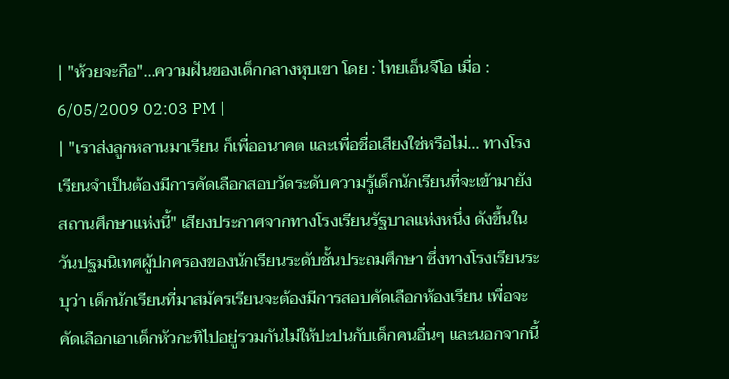| "ห้วยจะกือ"...ความฝันของเด็กกลางหุบเขา โดย : ไทยเอ็นจีโอ เมื่อ : 6/05/2009 02:03 PM |
| "เราส่งลูกหลานมาเรียน ก็เพื่ออนาคต และเพื่อชื่อเสียงใช่หรือไม่... ทางโรงเรียนจำเป็นต้องมีการคัดเลือกสอบวัดระดับความรู้เด็กนักเรียนที่จะเข้ามายังสถานศึกษาแห่งนี้" เสียงประกาศจากทางโรงเรียนรัฐบาลแห่งหนึ่ง ดังขึ้นในวันปฐมนิเทศผู้ปกครองของนักเรียนระดับชั้นประถมศึกษา ซึ่งทางโรงเรียนระบุว่า เด็กนักเรียนที่มาสมัครเรียนจะต้องมีการสอบคัดเลือกห้องเรียน เพื่อจะคัดเลือกเอาเด็กหัวกะทิไปอยู่รวมกันไม่ให้ปะปนกับเด็กคนอื่นๆ และนอกจากนี้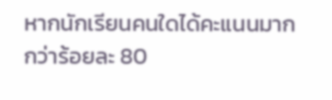หากนักเรียนคนใดได้คะแนนมากกว่าร้อยละ 80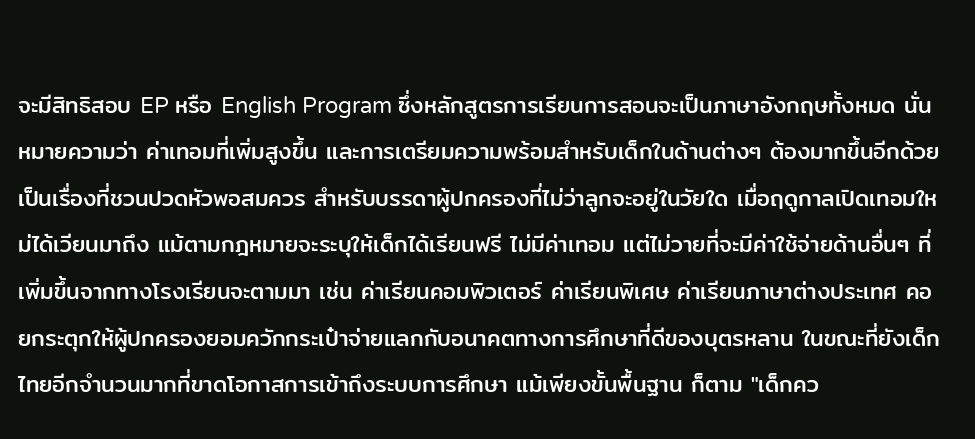จะมีสิทธิสอบ EP หรือ English Program ซึ่งหลักสูตรการเรียนการสอนจะเป็นภาษาอังกฤษทั้งหมด นั่นหมายความว่า ค่าเทอมที่เพิ่มสูงขึ้น และการเตรียมความพร้อมสำหรับเด็กในด้านต่างๆ ต้องมากขึ้นอีกด้วย เป็นเรื่องที่ชวนปวดหัวพอสมควร สำหรับบรรดาผู้ปกครองที่ไม่ว่าลูกจะอยู่ในวัยใด เมื่อฤดูกาลเปิดเทอมใหม่ได้เวียนมาถึง แม้ตามกฎหมายจะระบุให้เด็กได้เรียนฟรี ไม่มีค่าเทอม แต่ไม่วายที่จะมีค่าใช้จ่ายด้านอื่นๆ ที่เพิ่มขึ้นจากทางโรงเรียนจะตามมา เช่น ค่าเรียนคอมพิวเตอร์ ค่าเรียนพิเศษ ค่าเรียนภาษาต่างประเทศ คอยกระตุกให้ผู้ปกครองยอมควักกระเป๋าจ่ายแลกกับอนาคตทางการศึกษาที่ดีของบุตรหลาน ในขณะที่ยังเด็กไทยอีกจำนวนมากที่ขาดโอกาสการเข้าถึงระบบการศึกษา แม้เพียงขั้นพื้นฐาน ก็ตาม "เด็กคว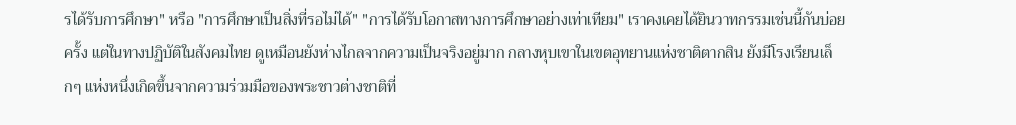รได้รับการศึกษา" หรือ "การศึกษาเป็นสิ่งที่รอไม่ได้" "การได้รับโอกาสทางการศึกษาอย่างเท่าเทียม" เราคงเคยได้ยินวาทกรรมเช่นนี้กันบ่อยครั้ง แต่ในทางปฏิบัติในสังคมไทย ดูเหมือนยังห่างไกลจากความเป็นจริงอยู่มาก กลางหุบเขาในเขตอุทยานแห่งชาติตากสิน ยังมีโรงเรียนเล็กๆ แห่งหนึ่งเกิดขึ้นจากความร่วมมือของพระชาวต่างชาติที่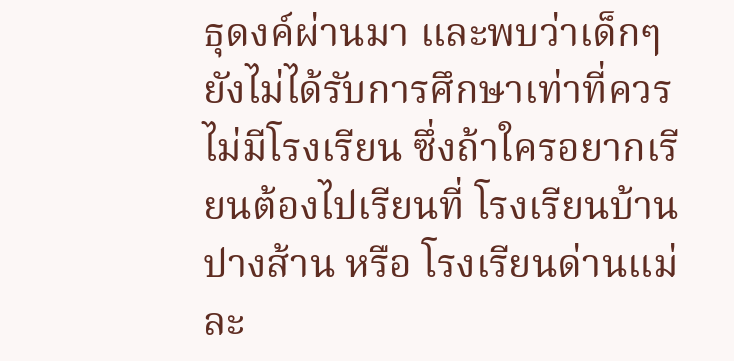ธุดงค์ผ่านมา และพบว่าเด็กๆ ยังไม่ได้รับการศึกษาเท่าที่ควร ไม่มีโรงเรียน ซึ่งถ้าใครอยากเรียนต้องไปเรียนที่ โรงเรียนบ้านปางส้าน หรือ โรงเรียนด่านแม่ละ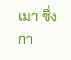เมา ซึ่งกา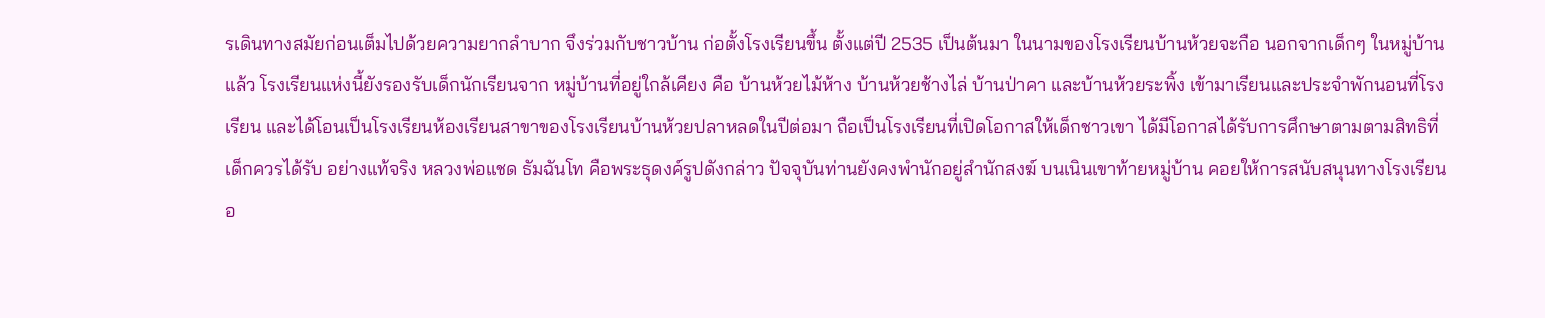รเดินทางสมัยก่อนเต็มไปด้วยความยากลำบาก จึงร่วมกับชาวบ้าน ก่อตั้งโรงเรียนขึ้น ตั้งแต่ปี 2535 เป็นต้นมา ในนามของโรงเรียนบ้านห้วยจะกือ นอกจากเด็กๆ ในหมู่บ้านแล้ว โรงเรียนแห่งนี้ยังรองรับเด็กนักเรียนจาก หมู่บ้านที่อยู่ใกล้เคียง คือ บ้านห้วยไม้ห้าง บ้านห้วยช้างไล่ บ้านป่าคา และบ้านห้วยระพิ้ง เข้ามาเรียนและประจำพักนอนที่โรงเรียน และได้โอนเป็นโรงเรียนห้องเรียนสาขาของโรงเรียนบ้านห้วยปลาหลดในปีต่อมา ถือเป็นโรงเรียนที่เปิดโอกาสให้เด็กชาวเขา ได้มีโอกาสได้รับการศึกษาตามตามสิทธิที่เด็กควรได้รับ อย่างแท้จริง หลวงพ่อแชด ธัมฉันโท คือพระธุดงค์รูปดังกล่าว ปัจจุบันท่านยังคงพำนักอยู่สำนักสงฆ์ บนเนินเขาท้ายหมู่บ้าน คอยให้การสนับสนุนทางโรงเรียนอ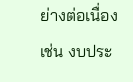ย่างต่อเนื่อง เช่น งบประ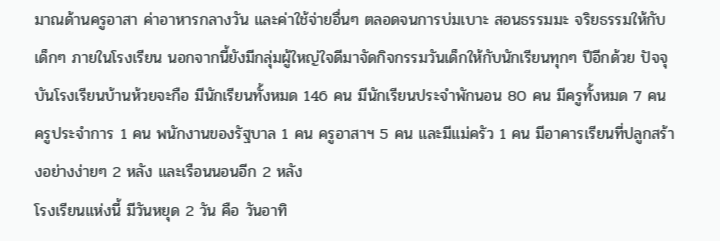มาณด้านครูอาสา ค่าอาหารกลางวัน และค่าใช้จ่ายอื่นๆ ตลอดจนการบ่มเบาะ สอนธรรมมะ จริยธรรมให้กับเด็กๆ ภายในโรงเรียน นอกจากนี้ยังมีกลุ่มผู้ใหญ่ใจดีมาจัดกิจกรรมวันเด็กให้กับนักเรียนทุกๆ ปีอีกด้วย ปัจจุบันโรงเรียนบ้านห้วยจะกือ มีนักเรียนทั้งหมด 146 คน มีนักเรียนประจำพักนอน 80 คน มีครูทั้งหมด 7 คน ครูประจำการ 1 คน พนักงานของรัฐบาล 1 คน ครูอาสาฯ 5 คน และมีแม่ครัว 1 คน มีอาคารเรียนที่ปลูกสร้างอย่างง่ายๆ 2 หลัง และเรือนนอนอีก 2 หลัง
โรงเรียนแห่งนี้ มีวันหยุด 2 วัน คือ วันอาทิ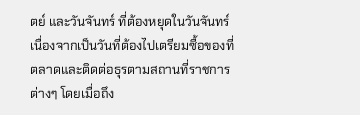ตย์ และวันจันทร์ ที่ต้องหยุดในวันจันทร์ เนื่องจากเป็นวันที่ต้องไปเตรียมซื้อของที่ตลาดและติดต่อธุรตามสถานที่ราชการต่างๆ โดยเมื่อถึง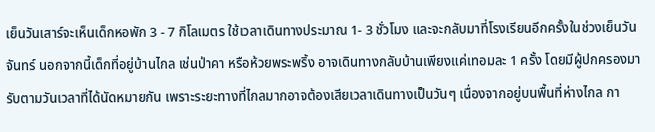เย็นวันเสาร์จะเห็นเด็กหอพัก 3 - 7 กิโลเมตร ใช้เวลาเดินทางประมาณ 1- 3 ชั่วโมง และจะกลับมาที่โรงเรียนอีกครั้งในช่วงเย็นวันจันทร์ นอกจากนี้เด็กที่อยู่บ้านไกล เช่นป่าคา หรือห้วยพระพริ้ง อาจเดินทางกลับบ้านเพียงแค่เทอมละ 1 ครั้ง โดยมีผู้ปกครองมารับตามวันเวลาที่ได้นัดหมายกัน เพราะระยะทางที่ไกลมากอาจต้องเสียเวลาเดินทางเป็นวันๆ เนื่องจากอยู่บนพื้นที่ห่างไกล กา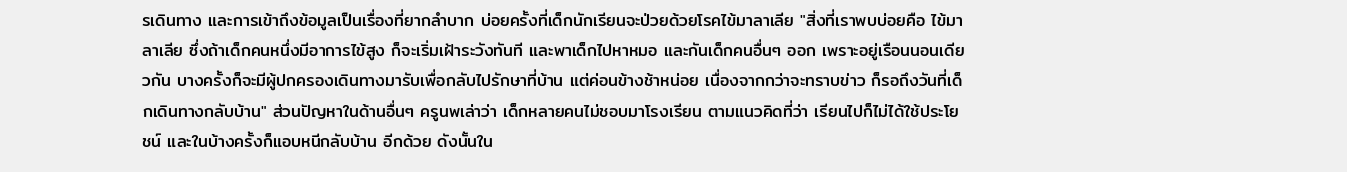รเดินทาง และการเข้าถึงข้อมูลเป็นเรื่องที่ยากลำบาก บ่อยครั้งที่เด็กนักเรียนจะป่วยด้วยโรคไข้มาลาเลีย "สิ่งที่เราพบบ่อยคือ ไข้มาลาเลีย ซึ่งถ้าเด็กคนหนึ่งมีอาการไข้สูง ก็จะเริ่มเฝ้าระวังทันที และพาเด็กไปหาหมอ และกันเด็กคนอื่นๆ ออก เพราะอยู่เรือนนอนเดียวกัน บางครั้งก็จะมีผู้ปกครองเดินทางมารับเพื่อกลับไปรักษาที่บ้าน แต่ค่อนข้างช้าหน่อย เนื่องจากกว่าจะทราบข่าว ก็รอถึงวันที่เด็กเดินทางกลับบ้าน" ส่วนปัญหาในด้านอื่นๆ ครูนพเล่าว่า เด็กหลายคนไม่ชอบมาโรงเรียน ตามแนวคิดที่ว่า เรียนไปก็ไม่ได้ใช้ประโยชน์ และในบ้างครั้งก็แอบหนีกลับบ้าน อีกด้วย ดังนั้นใน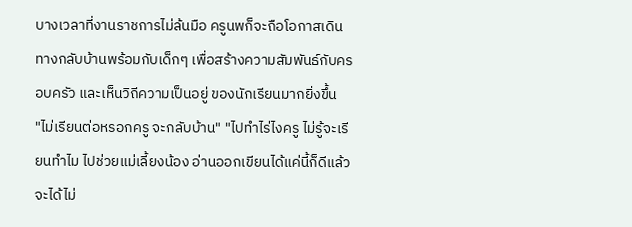บางเวลาที่งานราชการไม่ล้นมือ ครูนพก็จะถือโอกาสเดินทางกลับบ้านพร้อมกับเด็กๆ เพื่อสร้างความสัมพันธ์กับครอบครัว และเห็นวิถีความเป็นอยู่ ของนักเรียนมากยิ่งขึ้น
"ไม่เรียนต่อหรอกครู จะกลับบ้าน" "ไปทำไร่ไงครู ไม่รู้จะเรียนทำไม ไปช่วยแม่เลี้ยงน้อง อ่านออกเขียนได้แค่นี้ก็ดีแล้ว จะได้ไม่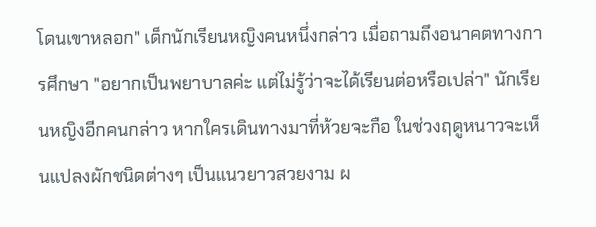โดนเขาหลอก" เด็กนักเรียนหญิงคนหนึ่งกล่าว เมื่อถามถึงอนาคตทางการศึกษา "อยากเป็นพยาบาลค่ะ แต่ไม่รู้ว่าจะได้เรียนต่อหรือเปล่า" นักเรียนหญิงอีกคนกล่าว หากใครเดินทางมาที่ห้วยจะกือ ในช่วงฤดูหนาวจะเห็นแปลงผักชนิดต่างๆ เป็นแนวยาวสวยงาม ผ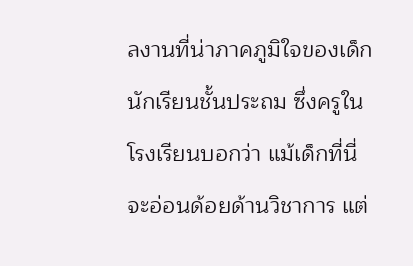ลงานที่น่าภาคภูมิใจของเด็กนักเรียนชั้นประถม ซึ่งครูในโรงเรียนบอกว่า แม้เด็กที่นี่จะอ่อนด้อยด้านวิชาการ แต่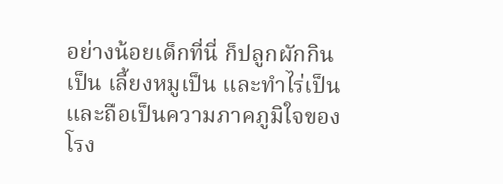อย่างน้อยเด็กที่นี่ ก็ปลูกผักกินเป็น เลี้ยงหมูเป็น และทำไร่เป็น และถือเป็นความภาคภูมิใจของโรง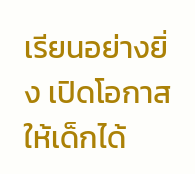เรียนอย่างยิ่ง เปิดโอกาสให้เด็กได้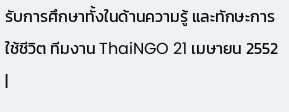รับการศึกษาทั้งในด้านความรู้ และทักษะการใช้ชีวิต ทีมงาน ThaiNGO 21 เมษายน 2552 |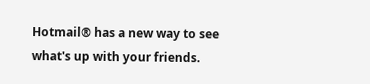Hotmail® has a new way to see what's up with your friends.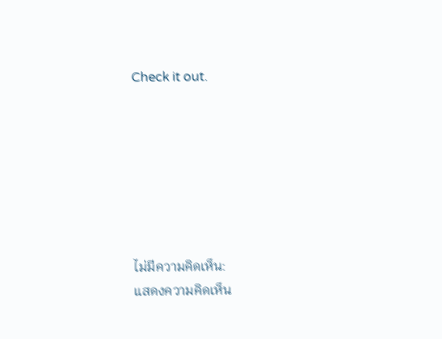Check it out.







ไม่มีความคิดเห็น:
แสดงความคิดเห็น